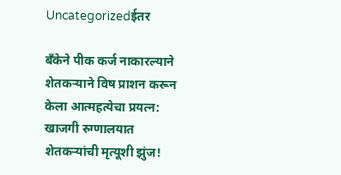Uncategorizedईतर

बँकेने पीक कर्ज नाकारल्याने शेतकऱ्याने विष प्राशन करून केला आत्महत्येचा प्रयत्न: खाजगी रुग्णालयात शेतकऱ्यांची मृत्यूशी झुंज!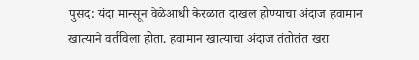पुसद: यंदा मान्सून वेळेआधी केरळात दाखल होण्याचा अंदाज हवामान खात्याने वर्तविला होता. हवामान खात्याचा अंदाज तंतोतंत खरा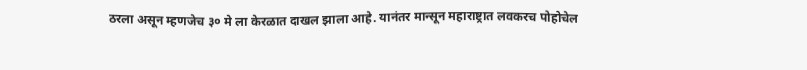ठरला असून म्हणजेच ३० मे ला केरळात दाखल झाला आहे. यानंतर मान्सून महाराष्ट्रात लवकरच पोहोचेल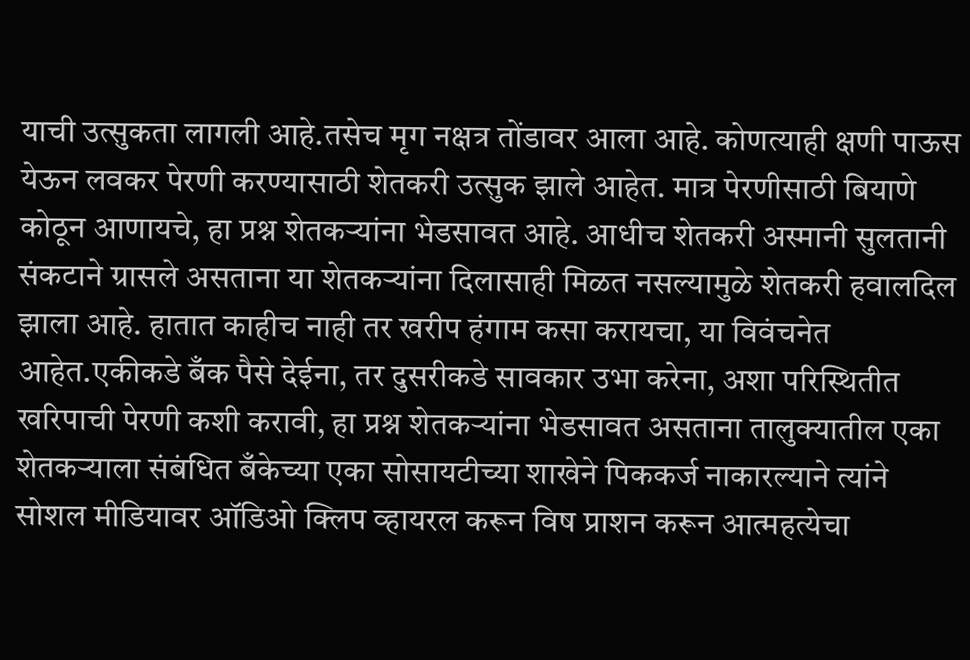याची उत्सुकता लागली आहे.तसेच मृग नक्षत्र तोंडावर आला आहे. कोणत्याही क्षणी पाऊस येऊन लवकर पेरणी करण्यासाठी शेतकरी उत्सुक झाले आहेत. मात्र पेरणीसाठी बियाणे कोठून आणायचे, हा प्रश्न शेतकऱ्यांना भेडसावत आहे. आधीच शेतकरी अस्मानी सुलतानी संकटाने ग्रासले असताना या शेतकऱ्यांना दिलासाही मिळत नसल्यामुळे शेतकरी हवालदिल झाला आहे. हातात काहीच नाही तर खरीप हंगाम कसा करायचा, या विवंचनेत आहेत.एकीकडे बँक पैसे देईना, तर दुसरीकडे सावकार उभा करेना, अशा परिस्थितीत खरिपाची पेरणी कशी करावी, हा प्रश्न शेतकऱ्यांना भेडसावत असताना तालुक्यातील एका शेतकऱ्याला संबंधित बँकेच्या एका सोसायटीच्या शाखेने पिककर्ज नाकारल्याने त्यांने सोशल मीडियावर ऑडिओ क्लिप व्हायरल करून विष प्राशन करून आत्महत्येचा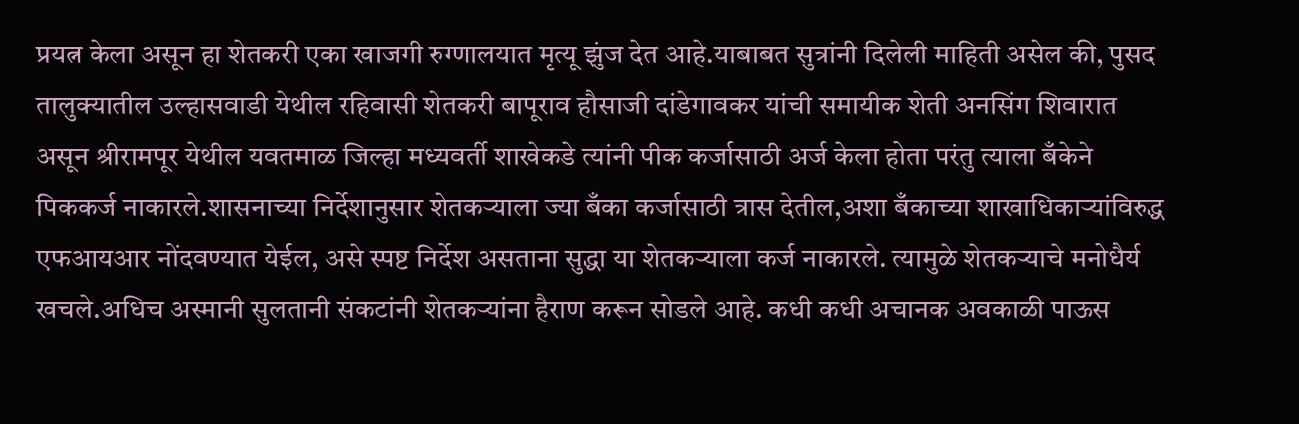प्रयत्न केला असून हा शेतकरी एका खाजगी रुग्णालयात मृत्यू झुंज देत आहे.याबाबत सुत्रांनी दिलेली माहिती असेल की, पुसद तालुक्यातील उल्हासवाडी येथील रहिवासी शेतकरी बापूराव हौसाजी दांडेगावकर यांची समायीक शेती अनसिंग शिवारात असून श्रीरामपूर येथील यवतमाळ जिल्हा मध्यवर्ती शाखेकडे त्यांनी पीक कर्जासाठी अर्ज केला होता परंतु त्याला बँकेने पिककर्ज नाकारले.शासनाच्या निर्देशानुसार शेतकऱ्याला ज्या बँका कर्जासाठी त्रास देतील,अशा बँकाच्या शाखाधिकाऱ्यांविरुद्ध एफआयआर नोंदवण्यात येईल, असे स्पष्ट निर्देश असताना सुद्धा या शेतकऱ्याला कर्ज नाकारले. त्यामुळे शेतकऱ्याचे मनोधैर्य खचले.अधिच अस्मानी सुलतानी संकटांनी शेतकऱ्यांना हैराण करून सोडले आहे. कधी कधी अचानक अवकाळी पाऊस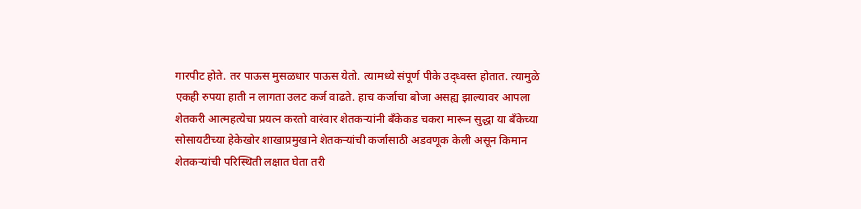गारपीट होते. तर पाऊस मुसळधार पाऊस येतो. त्यामध्ये संपूर्ण पीके उद्ध्वस्त होतात. त्यामुळे एकही रुपया हाती न लागता उलट कर्ज वाढते. हाच कर्जाचा बोजा असह्य झाल्यावर आपला शेतकरी आत्महत्येचा प्रयत्न करतो वारंवार शेतकऱ्यांनी बँकेकड चकरा मारून सुद्धा या बँकेच्या सोसायटीच्या हेकेखोर शाखाप्रमुखाने शेतकऱ्यांची कर्जासाठी अडवणूक केली असून किमान शेतकऱ्यांची परिस्थिती लक्षात घेता तरी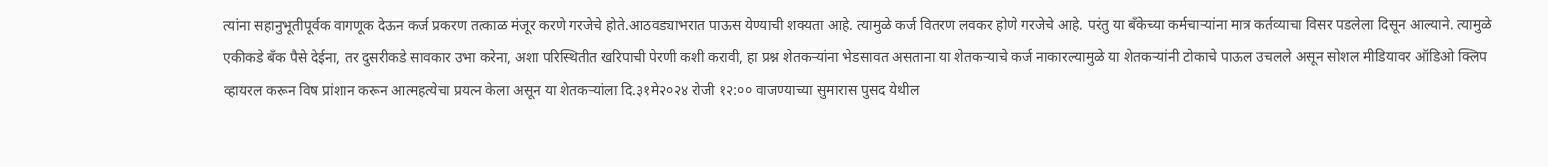त्यांना सहानुभूतीपूर्वक वागणूक देऊन कर्ज प्रकरण तत्काळ मंजूर करणे गरजेचे होते.आठवड्याभरात पाऊस येण्याची शक्यता आहे. त्यामुळे कर्ज वितरण लवकर होणे गरजेचे आहे. परंतु या बँकेच्या कर्मचाऱ्यांना मात्र कर्तव्याचा विसर पडलेला दिसून आल्याने. त्यामुळे एकीकडे बँक पैसे देईना, तर दुसरीकडे सावकार उभा करेना, अशा परिस्थितीत खरिपाची पेरणी कशी करावी, हा प्रश्न शेतकऱ्यांना भेडसावत असताना या शेतकऱ्याचे कर्ज नाकारल्यामुळे या शेतकऱ्यांनी टोकाचे पाऊल उचलले असून सोशल मीडियावर ऑडिओ क्लिप व्हायरल करून विष प्रांशान करून आत्महत्येचा प्रयत्न केला असून या शेतकऱ्यांला दि.३१मे२०२४ रोजी १२:०० वाजण्याच्या सुमारास पुसद येथील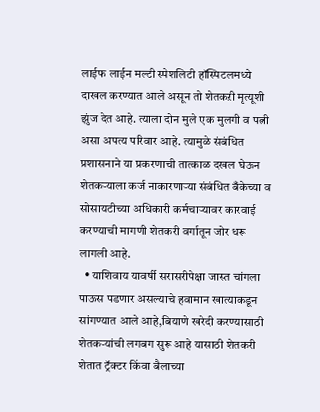लाईफ लाईन मल्टी स्पेशलिटी हॉस्पिटलमध्ये दाखल करण्यात आले असून तो शेतकऱी मृत्यूशी झुंज देत आहे. त्याला दोन मुले एक मुलगी व पत्नी असा अपत्य परिवार आहे. त्यामुळे संबंधित प्रशासनाने या प्रकरणाची तात्काळ दखल घेऊन शेतकऱ्याला कर्ज नाकारणाऱ्या संबंधित बँकेच्या व सोसायटीच्या अधिकारी कर्मचाऱ्यावर कारवाई करण्याची मागणी शेतकरी वर्गातून जोर धरू लागली आहे.
  • याशिवाय यावर्षी सरासरीपेक्षा जास्त चांगला पाऊस पडणार असल्याचे हवामान खात्याकडून सांगण्यात आले आहे,बियाणे खरेदी करण्यासाठी शेतकर्‍यांची लगबग सुरू आहे यासाठी शेतकरी शेतात ट्रॅक्टर किंवा बैलाच्या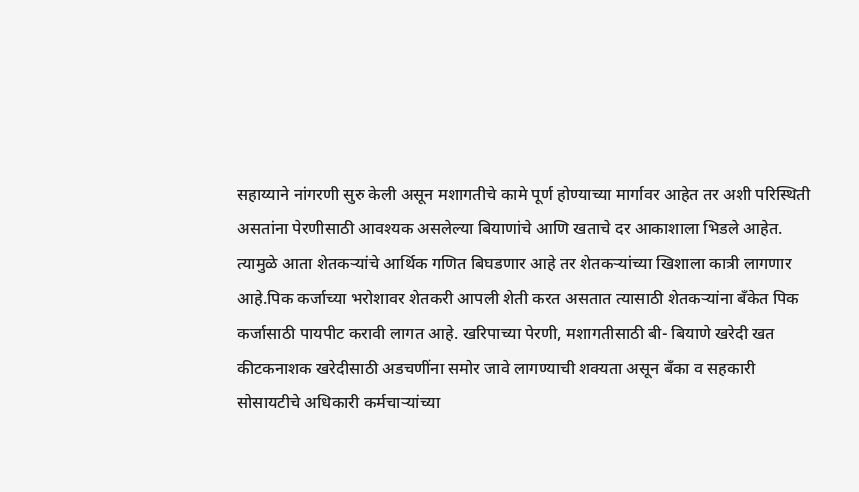सहाय्याने नांगरणी सुरु केली असून मशागतीचे कामे पूर्ण होण्याच्या मार्गावर आहेत तर अशी परिस्थिती असतांना पेरणीसाठी आवश्यक असलेल्या बियाणांचे आणि खताचे दर आकाशाला भिडले आहेत. त्यामुळे आता शेतकर्‍यांचे आर्थिक गणित बिघडणार आहे तर शेतकर्‍यांच्या खिशाला कात्री लागणार आहे.पिक कर्जाच्या भरोशावर शेतकरी आपली शेती करत असतात त्यासाठी शेतकऱ्यांना बॅंकेत पिक कर्जासाठी पायपीट करावी लागत आहे. खरिपाच्या पेरणी, मशागतीसाठी बी- बियाणे खरेदी खत कीटकनाशक खरेदीसाठी अडचणींना समोर जावे लागण्याची शक्यता असून बँका व सहकारी सोसायटीचे अधिकारी कर्मचाऱ्यांच्या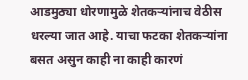आडमुठ्या धोरणामुळे शेतकऱ्यांनाच वेठीस धरल्या जात आहे. याचा फटका शेतकऱ्यांना बसत असुन काही ना काही कारणं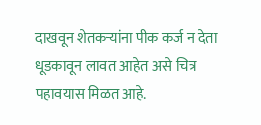दाखवून शेतकऱ्यांना पीक कर्ज न देता धूडकावून लावत आहेत असे चित्र पहावयास मिळत आहे.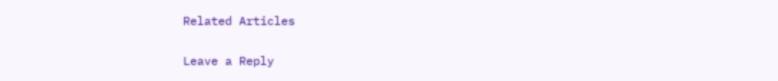Related Articles

Leave a Reply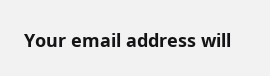Your email address will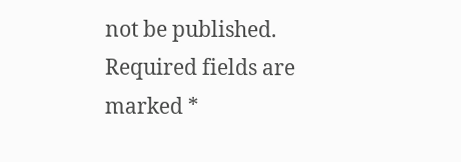not be published. Required fields are marked *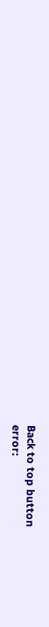Back to top button
error: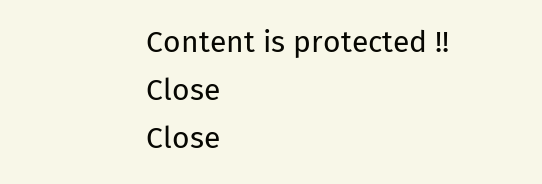Content is protected !!
Close
Close